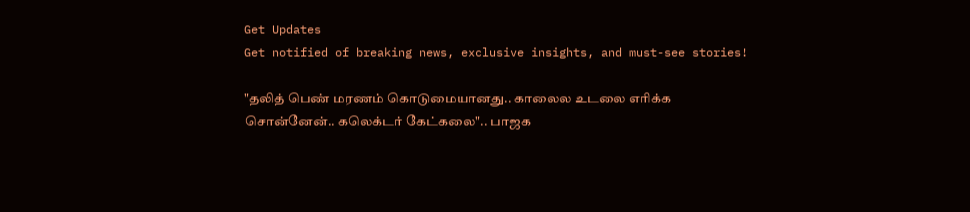Get Updates
Get notified of breaking news, exclusive insights, and must-see stories!

"தலித் பெண் மரணம் கொடுமையானது.. காலைல உடலை எரிக்க சொன்னேன்.. கலெக்டர் கேட்கலை".. பாஜக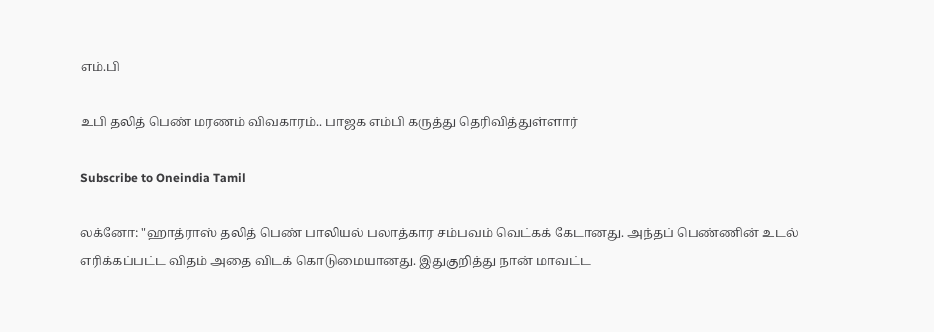எம்.பி

உபி தலித் பெண் மரணம் விவகாரம்.. பாஜக எம்பி கருத்து தெரிவித்துள்ளார்

Subscribe to Oneindia Tamil

லக்னோ: "ஹாத்ராஸ் தலித் பெண் பாலியல் பலாத்கார சம்பவம் வெட்கக் கேடானது. அந்தப் பெண்ணின் உடல் எரிக்கப்பட்ட விதம் அதை விடக் கொடுமையானது. இதுகுறித்து நான் மாவட்ட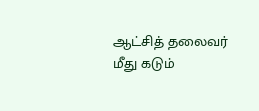ஆட்சித் தலைவர் மீது கடும்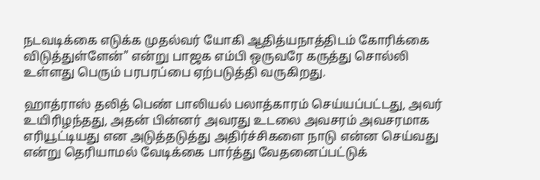நடவடிக்கை எடுக்க முதல்வர் யோகி ஆதித்யநாத்திடம் கோரிக்கை விடுத்துள்ளேன்" என்று பாஜக எம்பி ஒருவரே கருத்து சொல்லி உள்ளது பெரும் பரபரப்பை ஏற்படுத்தி வருகிறது.

ஹாத்ராஸ் தலித் பெண் பாலியல் பலாத்காரம் செய்யப்பட்டது, அவர் உயிரிழந்தது, அதன் பின்னர் அவரது உடலை அவசரம் அவசரமாக எரியூட்டியது என அடுத்தடுத்து அதிர்ச்சிகளை நாடு என்ன செய்வது என்று தெரியாமல் வேடிக்கை பார்த்து வேதனைப்பட்டுக்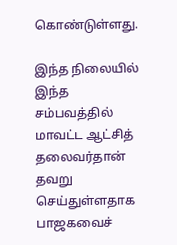கொண்டுள்ளது.

இந்த நிலையில் இந்த சம்பவத்தில் மாவட்ட ஆட்சித் தலைவர்தான் தவறு செய்துள்ளதாக பாஜகவைச்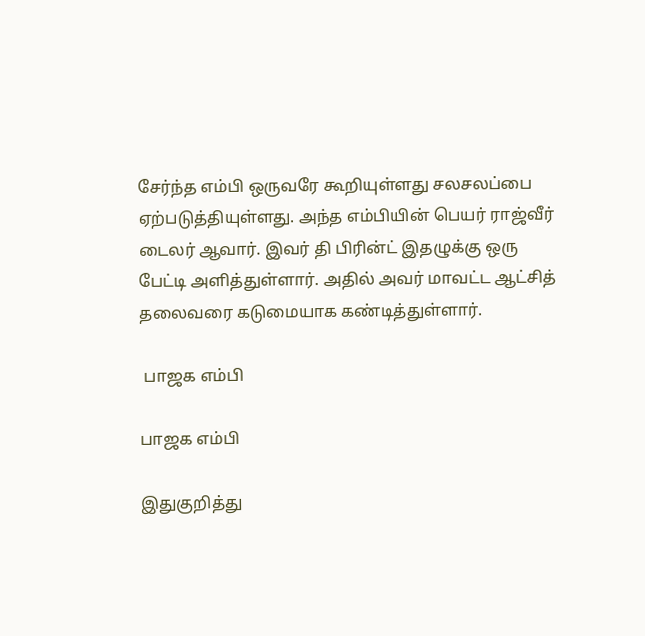சேர்ந்த எம்பி ஒருவரே கூறியுள்ளது சலசலப்பை ஏற்படுத்தியுள்ளது. அந்த எம்பியின் பெயர் ராஜ்வீர் டைலர் ஆவார். இவர் தி பிரின்ட் இதழுக்கு ஒரு பேட்டி அளித்துள்ளார். அதில் அவர் மாவட்ட ஆட்சித் தலைவரை கடுமையாக கண்டித்துள்ளார்.

 பாஜக எம்பி

பாஜக எம்பி

இதுகுறித்து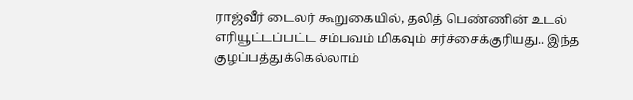ராஜ்வீர் டைலர் கூறுகையில், தலித் பெண்ணின் உடல் எரியூட்டப்பட்ட சம்பவம் மிகவும் சர்ச்சைக்குரியது.. இந்த குழப்பத்துக்கெல்லாம்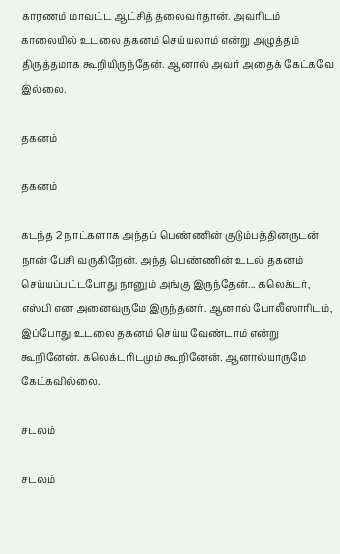காரணம் மாவட்ட ஆட்சித் தலைவர்தான். அவரிடம் காலையில் உடலை தகனம் செய்யலாம் என்று அழுத்தம் திருத்தமாக கூறியிருந்தேன். ஆனால் அவர் அதைக் கேட்கவே இல்லை.

தகனம்

தகனம்

கடந்த 2 நாட்களாக அந்தப் பெண்ணின் குடும்பத்தினருடன் நான் பேசி வருகிறேன். அந்த பெண்ணின் உடல் தகனம் செய்யப்பட்டபோது நானும் அங்கு இருந்தேன்... கலெக்டர், எஸ்பி என அனைவருமே இருந்தனர். ஆனால் போலீஸாரிடம், இப்போது உடலை தகனம் செய்ய வேண்டாம் என்று கூறினேன். கலெக்டரிடமும் கூறினேன். ஆனால்யாருமே கேட்கவில்லை.

சடலம்

சடலம்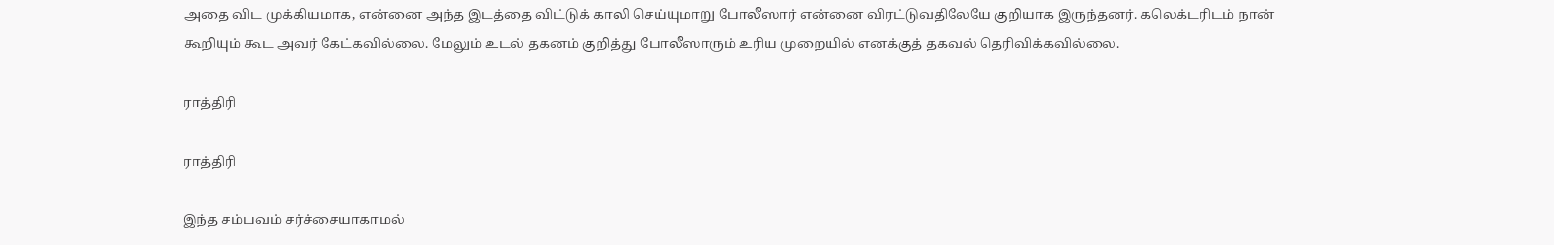அதை விட முக்கியமாக, என்னை அந்த இடத்தை விட்டுக் காலி செய்யுமாறு போலீஸார் என்னை விரட்டுவதிலேயே குறியாக இருந்தனர். கலெக்டரிடம் நான் கூறியும் கூட அவர் கேட்கவில்லை. மேலும் உடல் தகனம் குறித்து போலீஸாரும் உரிய முறையில் எனக்குத் தகவல் தெரிவிக்கவில்லை.

ராத்திரி

ராத்திரி

இந்த சம்பவம் சர்ச்சையாகாமல்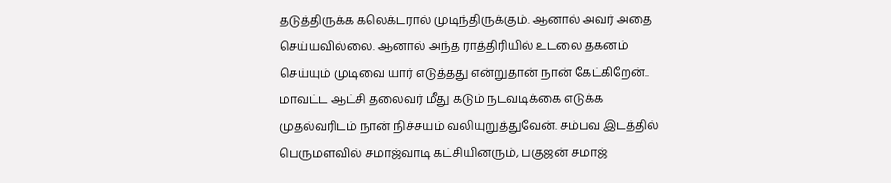தடுத்திருக்க கலெக்டரால் முடிந்திருக்கும். ஆனால் அவர் அதை செய்யவில்லை. ஆனால் அந்த ராத்திரியில் உடலை தகனம் செய்யும் முடிவை யார் எடுத்தது என்றுதான் நான் கேட்கிறேன்.. மாவட்ட ஆட்சி தலைவர் மீது கடும் நடவடிக்கை எடுக்க முதல்வரிடம் நான் நிச்சயம் வலியுறுத்துவேன். சம்பவ இடத்தில் பெருமளவில் சமாஜ்வாடி கட்சியினரும், பகுஜன் சமாஜ்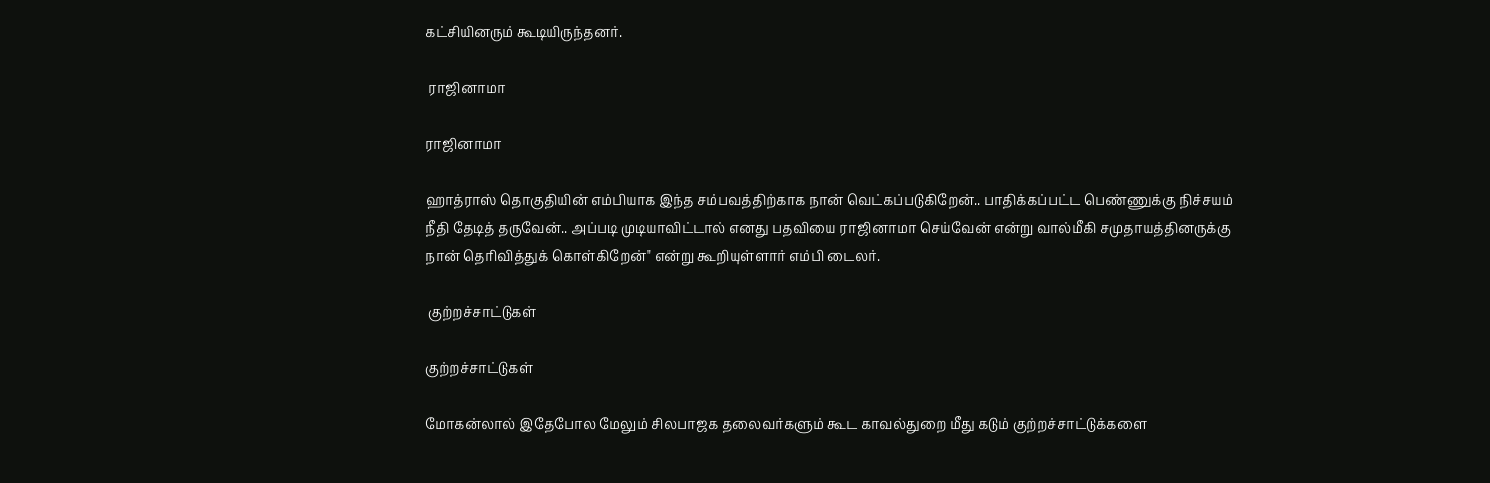கட்சியினரும் கூடியிருந்தனர்.

 ராஜினாமா

ராஜினாமா

ஹாத்ராஸ் தொகுதியின் எம்பியாக இந்த சம்பவத்திற்காக நான் வெட்கப்படுகிறேன்.. பாதிக்கப்பட்ட பெண்ணுக்கு நிச்சயம் நீதி தேடித் தருவேன்.. அப்படி முடியாவிட்டால் எனது பதவியை ராஜினாமா செய்வேன் என்று வால்மீகி சமுதாயத்தினருக்கு நான் தெரிவித்துக் கொள்கிறேன்" என்று கூறியுள்ளார் எம்பி டைலர்.

 குற்றச்சாட்டுகள்

குற்றச்சாட்டுகள்

மோகன்லால் இதேபோல மேலும் சிலபாஜக தலைவர்களும் கூட காவல்துறை மீது கடும் குற்றச்சாட்டுக்களை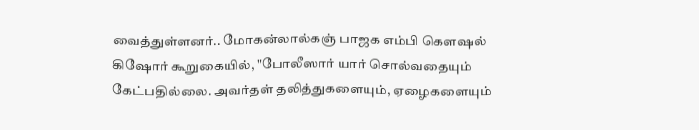வைத்துள்ளனர்.. மோகன்லால்கஞ் பாஜக எம்பி கெளஷல் கிஷோர் கூறுகையில், "போலீஸார் யார் சொல்வதையும் கேட்பதில்லை. அவர்தள் தலித்துகளையும், ஏழைகளையும்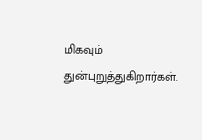மிகவும் துன்புறுத்துகிறார்கள்.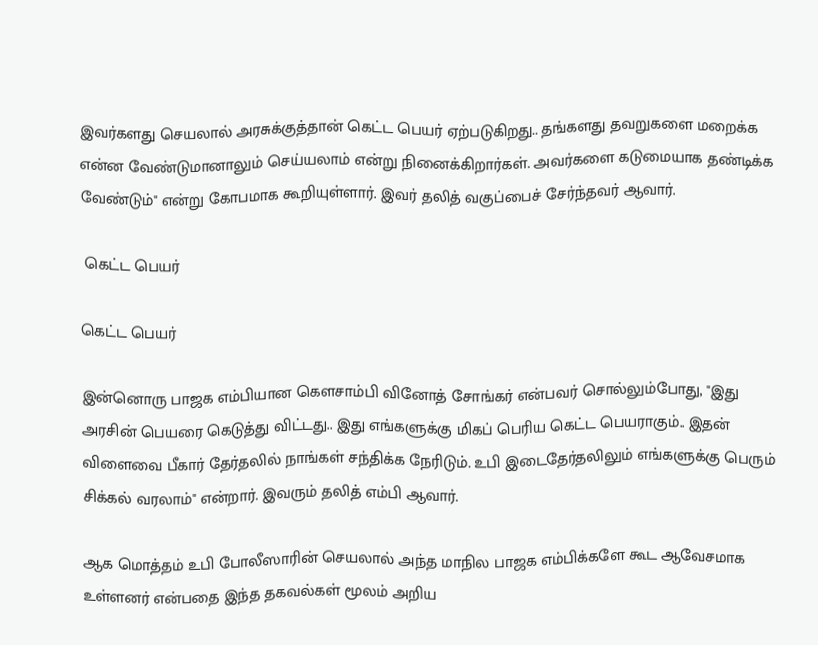இவர்களது செயலால் அரசுக்குத்தான் கெட்ட பெயர் ஏற்படுகிறது.. தங்களது தவறுகளை மறைக்க என்ன வேண்டுமானாலும் செய்யலாம் என்று நினைக்கிறார்கள். அவர்களை கடுமையாக தண்டிக்க வேண்டும்" என்று கோபமாக கூறியுள்ளார். இவர் தலித் வகுப்பைச் சேர்ந்தவர் ஆவார்.

 கெட்ட பெயர்

கெட்ட பெயர்

இன்னொரு பாஜக எம்பியான கெளசாம்பி வினோத் சோங்கர் என்பவர் சொல்லும்போது, "இது அரசின் பெயரை கெடுத்து விட்டது.. இது எங்களுக்கு மிகப் பெரிய கெட்ட பெயராகும்.. இதன் விளைவை பீகார் தேர்தலில் நாங்கள் சந்திக்க நேரிடும். உபி இடைதேர்தலிலும் எங்களுக்கு பெரும் சிக்கல் வரலாம்" என்றார். இவரும் தலித் எம்பி ஆவார்.

ஆக மொத்தம் உபி போலீஸாரின் செயலால் அந்த மாநில பாஜக எம்பிக்களே கூட ஆவேசமாக உள்ளனர் என்பதை இந்த தகவல்கள் மூலம் அறிய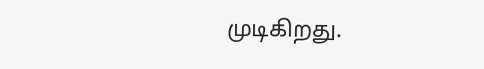முடிகிறது.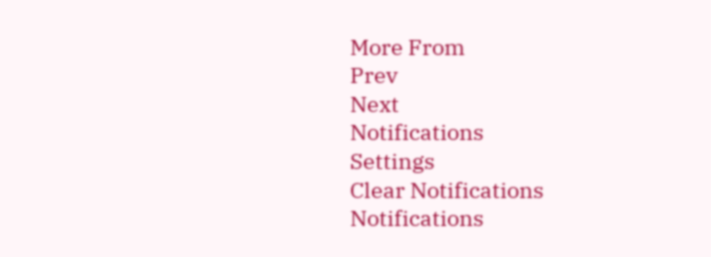More From
Prev
Next
Notifications
Settings
Clear Notifications
Notifications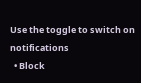Use the toggle to switch on notifications
  • Block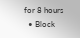for 8 hours
  • Block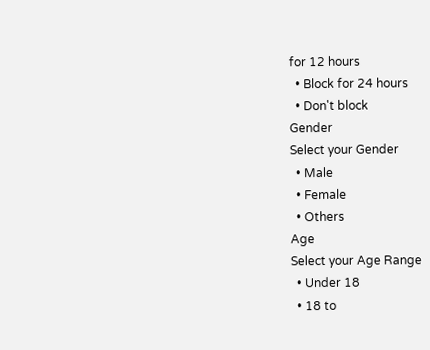for 12 hours
  • Block for 24 hours
  • Don't block
Gender
Select your Gender
  • Male
  • Female
  • Others
Age
Select your Age Range
  • Under 18
  • 18 to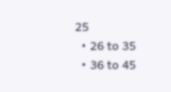25
  • 26 to 35
  • 36 to 45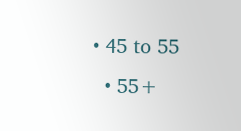• 45 to 55
  • 55+